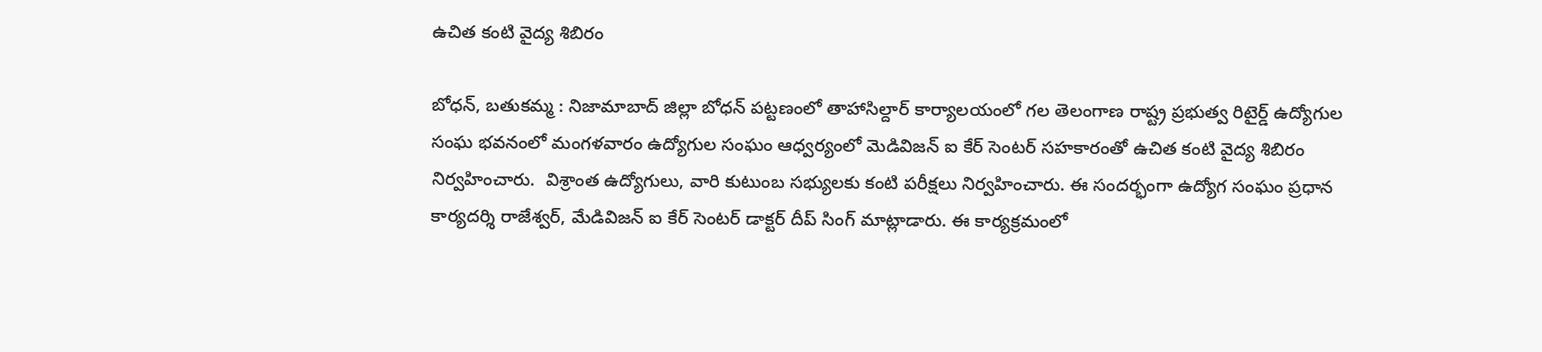ఉచిత కంటి వైద్య శిబిరం

బోధన్, బతుకమ్మ : నిజామాబాద్ జిల్లా బోధన్ పట్టణంలో తాహాసిల్దార్ కార్యాలయంలో గల తెలంగాణ రాష్ట్ర ప్రభుత్వ రిటైర్డ్ ఉద్యోగుల సంఘ భవనంలో మంగళవారం ఉద్యోగుల సంఘం ఆధ్వర్యంలో మెడివిజన్ ఐ కేర్ సెంటర్ సహకారంతో ఉచిత కంటి వైద్య శిబిరం నిర్వహించారు.  విశ్రాంత ఉద్యోగులు, వారి కుటుంబ సభ్యులకు కంటి పరీక్షలు నిర్వహించారు. ఈ సందర్భంగా ఉద్యోగ సంఘం ప్రధాన కార్యదర్శి రాజేశ్వర్, మేడివిజన్ ఐ కేర్ సెంటర్ డాక్టర్ దీప్ సింగ్ మాట్లాడారు. ఈ కార్యక్రమంలో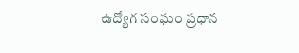ఉద్యోగ సంఘం ప్రధాన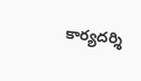కార్యదర్శి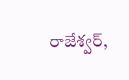రాజేశ్వర్,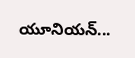యూనియన్...